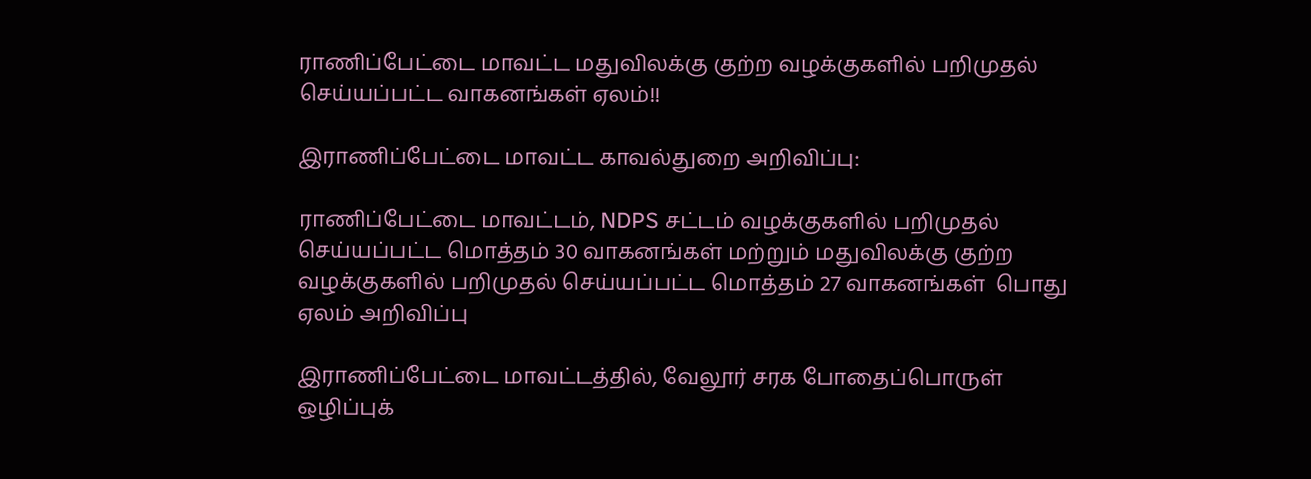ராணிப்பேட்டை மாவட்ட மதுவிலக்கு குற்ற வழக்குகளில் பறிமுதல் செய்யப்பட்ட வாகனங்கள் ஏலம்!!

இராணிப்பேட்டை மாவட்ட காவல்துறை அறிவிப்பு:

ராணிப்பேட்டை மாவட்டம், NDPS சட்டம் வழக்குகளில் பறிமுதல் செய்யப்பட்ட மொத்தம் 30 வாகனங்கள் மற்றும் மதுவிலக்கு குற்ற வழக்குகளில் பறிமுதல் செய்யப்பட்ட மொத்தம் 27 வாகனங்கள்  பொது ஏலம் அறிவிப்பு

இராணிப்பேட்டை மாவட்டத்தில், வேலூர் சரக போதைப்பொருள் ஒழிப்புக்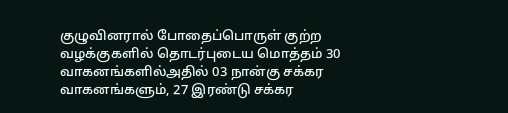குழுவினரால் போதைப்பொருள் குற்ற வழக்குகளில் தொடர்புடைய மொத்தம் 30 வாகனங்களில்அதில் 03 நான்கு சக்கர வாகனங்களும், 27 இரண்டு சக்கர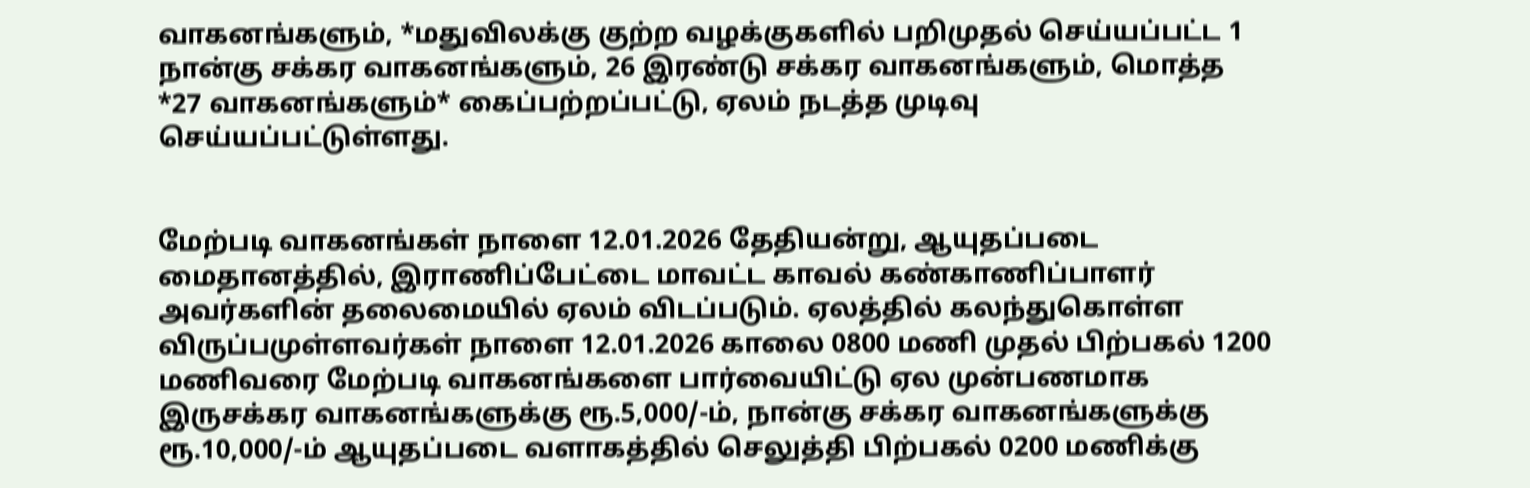வாகனங்களும், *மதுவிலக்கு குற்ற வழக்குகளில் பறிமுதல் செய்யப்பட்ட 1 நான்கு சக்கர வாகனங்களும், 26 இரண்டு சக்கர வாகனங்களும், மொத்த *27 வாகனங்களும்* கைப்பற்றப்பட்டு, ஏலம் நடத்த முடிவு செய்யப்பட்டுள்ளது.


மேற்படி வாகனங்கள் நாளை 12.01.2026 தேதியன்று, ஆயுதப்படை மைதானத்தில், இராணிப்பேட்டை மாவட்ட காவல் கண்காணிப்பாளர் அவர்களின் தலைமையில் ஏலம் விடப்படும். ஏலத்தில் கலந்துகொள்ள விருப்பமுள்ளவர்கள் நாளை 12.01.2026 காலை 0800 மணி முதல் பிற்பகல் 1200 மணிவரை மேற்படி வாகனங்களை பார்வையிட்டு ஏல முன்பணமாக இருசக்கர வாகனங்களுக்கு ரூ.5,000/-ம், நான்கு சக்கர வாகனங்களுக்கு ரூ.10,000/-ம் ஆயுதப்படை வளாகத்தில் செலுத்தி பிற்பகல் 0200 மணிக்கு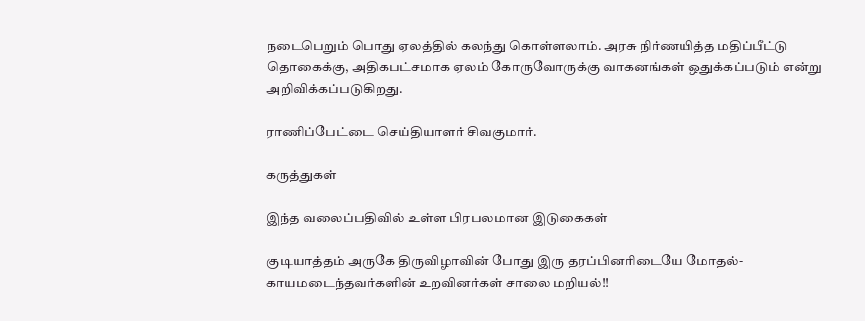நடைபெறும் பொது ஏலத்தில் கலந்து கொள்ளலாம். அரசு நிர்ணயித்த மதிப்பீட்டு தொகைக்கு, அதிகபட்சமாக ஏலம் கோருவோருக்கு வாகனங்கள் ஒதுக்கப்படும் என்று அறிவிக்கப்படுகிறது.

ராணிப்பேட்டை செய்தியாளர் சிவகுமார்.

கருத்துகள்

இந்த வலைப்பதிவில் உள்ள பிரபலமான இடுகைகள்

குடியாத்தம் அருகே திருவிழாவின் போது இரு தரப்பினரிடையே மோதல்- காயமடைந்தவர்களின் உறவினர்கள் சாலை மறியல்!!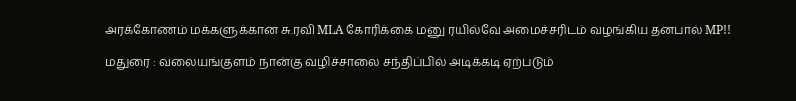அரக்கோணம் மக்களுக்கான சு.ரவி MLA கோரிக்கை மனு ரயில்வே அமைச்சரிடம் வழங்கிய தனபால் MP!!

மதுரை : வலையங்குளம் நான்கு வழிச்சாலை சந்திப்பில் அடிக்கடி ஏற்படும்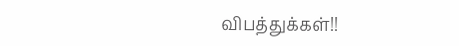விபத்துக்கள்!!